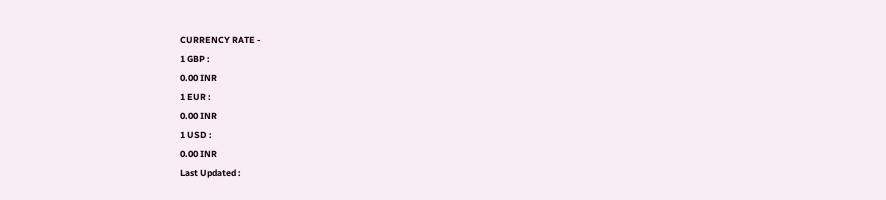CURRENCY RATE -
1 GBP :
0.00 INR
1 EUR :
0.00 INR
1 USD :
0.00 INR
Last Updated :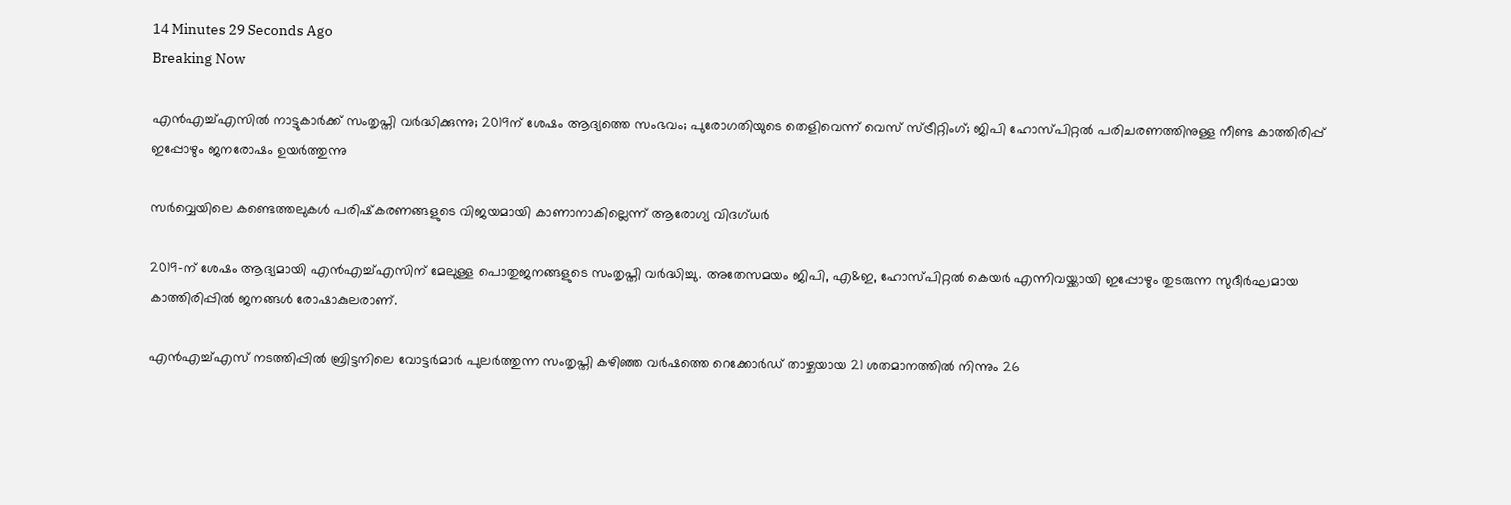14 Minutes 29 Seconds Ago
Breaking Now

എന്‍എച്ച്എസില്‍ നാട്ടുകാര്‍ക്ക് സംതൃപ്തി വര്‍ദ്ധിക്കുന്നു; 2019ന് ശേഷം ആദ്യത്തെ സംഭവം; പുരോഗതിയുടെ തെളിവെന്ന് വെസ് സ്ട്രീറ്റിംഗ്; ജിപി ഹോസ്പിറ്റല്‍ പരിചരണത്തിനുള്ള നീണ്ട കാത്തിരിപ്പ് ഇപ്പോഴും ജനരോഷം ഉയര്‍ത്തുന്നു

സര്‍വ്വെയിലെ കണ്ടെത്തലുകള്‍ പരിഷ്‌കരണങ്ങളുടെ വിജയമായി കാണാനാകില്ലെന്ന് ആരോഗ്യ വിദഗ്ധര്‍

2019-ന് ശേഷം ആദ്യമായി എന്‍എച്ച്എസിന് മേലുള്ള പൊതുജനങ്ങളുടെ സംതൃപ്തി വര്‍ദ്ധിച്ചു. അതേസമയം ജിപി, എ&ഇ, ഹോസ്പിറ്റല്‍ കെയര്‍ എന്നിവയ്ക്കായി ഇപ്പോഴും തുടരുന്ന സുദീര്‍ഘമായ കാത്തിരിപ്പില്‍ ജനങ്ങള്‍ രോഷാകുലരാണ്.

എന്‍എച്ച്എസ് നടത്തിപ്പില്‍ ബ്രിട്ടനിലെ വോട്ടര്‍മാര്‍ പുലര്‍ത്തുന്ന സംതൃപ്തി കഴിഞ്ഞ വര്‍ഷത്തെ റെക്കോര്‍ഡ് താഴ്ചയായ 21 ശതമാനത്തില്‍ നിന്നും 26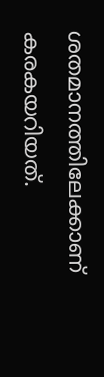ശതമാനത്തിലേക്കാണ് കരകയറിയത്.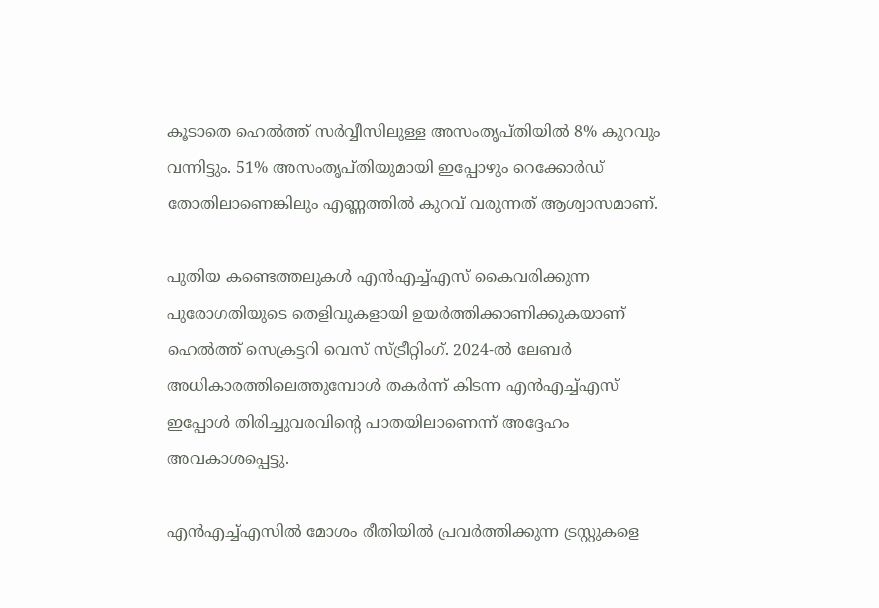കൂടാതെ ഹെല്‍ത്ത് സര്‍വ്വീസിലുള്ള അസംതൃപ്തിയില്‍ 8% കുറവും വന്നിട്ടും. 51% അസംതൃപ്തിയുമായി ഇപ്പോഴും റെക്കോര്‍ഡ് തോതിലാണെങ്കിലും എണ്ണത്തില്‍ കുറവ് വരുന്നത് ആശ്വാസമാണ്.

പുതിയ കണ്ടെത്തലുകള്‍ എന്‍എച്ച്എസ് കൈവരിക്കുന്ന പുരോഗതിയുടെ തെളിവുകളായി ഉയര്‍ത്തിക്കാണിക്കുകയാണ് ഹെല്‍ത്ത് സെക്രട്ടറി വെസ് സ്ട്രീറ്റിംഗ്. 2024-ല്‍ ലേബര്‍ അധികാരത്തിലെത്തുമ്പോള്‍ തകര്‍ന്ന് കിടന്ന എന്‍എച്ച്എസ് ഇപ്പോള്‍ തിരിച്ചുവരവിന്റെ പാതയിലാണെന്ന് അദ്ദേഹം അവകാശപ്പെട്ടു.

എന്‍എച്ച്എസില്‍ മോശം രീതിയില്‍ പ്രവര്‍ത്തിക്കുന്ന ട്രസ്റ്റുകളെ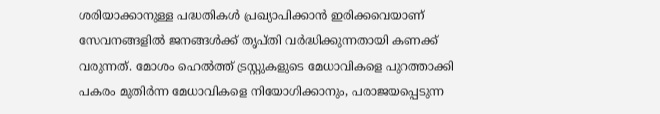ശരിയാക്കാനുള്ള പദ്ധതികള്‍ പ്രഖ്യാപിക്കാന്‍ ഇരിക്കവെയാണ് സേവനങ്ങളില്‍ ജനങ്ങള്‍ക്ക് തൃപ്തി വര്‍ദ്ധിക്കുന്നതായി കണക്ക് വരുന്നത്. മോശം ഹെല്‍ത്ത് ട്രസ്റ്റുകളുടെ മേധാവികളെ പുറത്താക്കി പകരം മുതിര്‍ന്ന മേധാവികളെ നിയോഗിക്കാനും, പരാജയപ്പെടുന്ന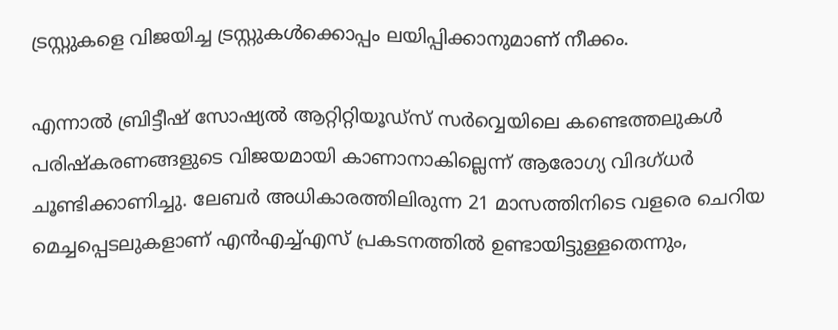ട്രസ്റ്റുകളെ വിജയിച്ച ട്രസ്റ്റുകള്‍ക്കൊപ്പം ലയിപ്പിക്കാനുമാണ് നീക്കം.

എന്നാല്‍ ബ്രിട്ടീഷ് സോഷ്യല്‍ ആറ്റിറ്റിയൂഡ്‌സ് സര്‍വ്വെയിലെ കണ്ടെത്തലുകള്‍ പരിഷ്‌കരണങ്ങളുടെ വിജയമായി കാണാനാകില്ലെന്ന് ആരോഗ്യ വിദഗ്ധര്‍ ചൂണ്ടിക്കാണിച്ചു. ലേബര്‍ അധികാരത്തിലിരുന്ന 21 മാസത്തിനിടെ വളരെ ചെറിയ മെച്ചപ്പെടലുകളാണ് എന്‍എച്ച്എസ് പ്രകടനത്തില്‍ ഉണ്ടായിട്ടുള്ളതെന്നും,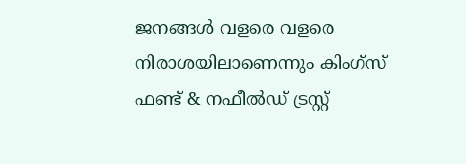ജനങ്ങള്‍ വളരെ വളരെ നിരാശയിലാണെന്നും കിംഗ്‌സ് ഫണ്ട് & നഫീല്‍ഡ് ട്രസ്റ്റ്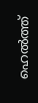ഹെല്‍ത്ത്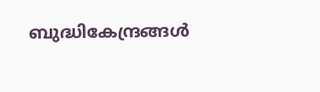ബുദ്ധികേന്ദ്രങ്ങള്‍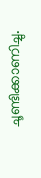ചൂണ്ടിക്കാണിച്ചു.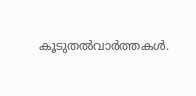കൂടുതല്‍വാര്‍ത്തകള്‍.